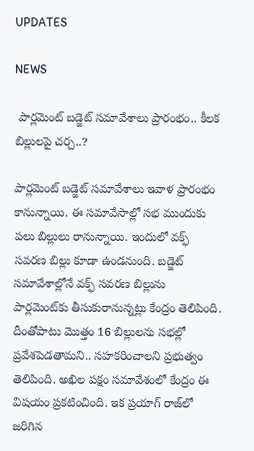UPDATES

NEWS

 పార్లమెంట్ బడ్జెట్ సమావేశాలు ప్రారంభం.. కీలక బిల్లులపై చర్చ..?

పార్లమెంట్‌ బడ్జెట్‌ సమావేశాలు ఇవాళ ప్రారంభం కానున్నాయి. ఈ సమావేసాల్లో సభ ముందుకు పలు బిల్లులు రానున్నాయి. ఇందులో వక్ఫ్‌ సవరణ బిల్లు కూడా ఉండనుంది. బడ్జెట్‌ సమావేశాల్లోనే వక్ఫ్‌ సవరణ బిల్లును పార్లమెంట్‌కు తీసుకురానున్నట్లు కేంద్రం తెలిపింది. దీంతోపాటు మొత్తం 16 బిల్లులను సభల్లో ప్రవేశపెడతామని.. సహకరించాలని ప్రభుత్వం తెలిపింది. అఖిల పక్షం సమావేశంలో కేంద్రం ఈ విషయం ప్రకటించింది. ఇక ప్రయాగ్ రాజ్‌లో జరిగిన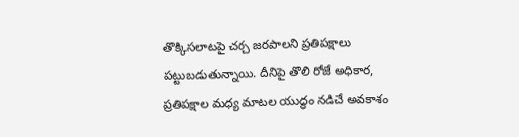తొక్కిసలాటపై చర్చ జరపాలని ప్రతిపక్షాలు పట్టుబడుతున్నాయి. దీనిపై తొలి రోజే అధికార, ప్రతిపక్షాల మధ్య మాటల యుద్ధం నడిచే అవకాశం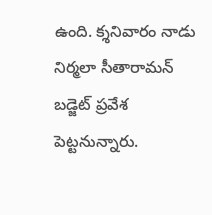ఉంది. క్శనివారం నాడు నిర్మలా సీతారామన్ బడ్జెట్ ప్రవేశ పెట్టనున్నారు.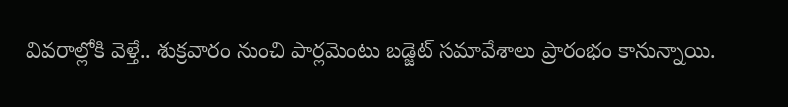వివరాల్లోకి వెళ్తే.. శుక్రవారం నుంచి పార్లమెంటు బడ్జెట్ సమావేశాలు ప్రారంభం కానున్నాయి.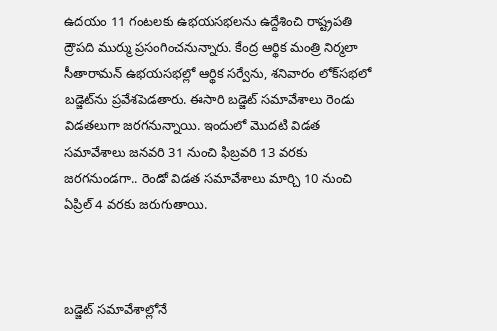ఉదయం 11 గంటలకు ఉభయసభలను ఉద్దేశించి రాష్ట్రపతి ద్రౌపది ముర్ము ప్రసంగించనున్నారు. కేంద్ర ఆర్థిక మంత్రి నిర్మలా సీతారామన్‌ ఉభయసభల్లో ఆర్థిక సర్వేను, శనివారం లోక్‌సభలో బడ్జెట్‌ను ప్రవేశపెడతారు. ఈసారి బడ్జెట్ సమావేశాలు రెండు విడతలుగా జరగనున్నాయి. ఇందులో మొదటి విడత సమావేశాలు జనవరి 31 నుంచి ఫిబ్రవరి 13 వరకు జరగనుండగా.. రెండో విడత సమావేశాలు మార్చి 10 నుంచి ఏప్రిల్ 4 వరకు జరుగుతాయి.



బడ్జెట్ సమావేశాల్లోనే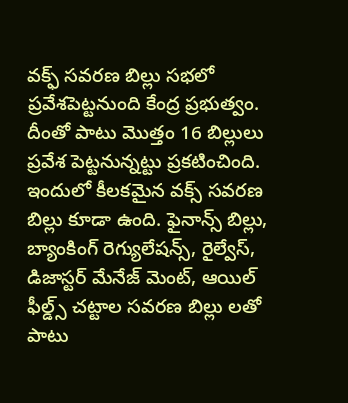వక్ఫ్ సవరణ బిల్లు సభలో ప్రవేశపెట్టనుంది కేంద్ర ప్రభుత్వం. దీంతో పాటు మొత్తం 16 బిల్లులు ప్రవేశ పెట్టనున్నట్టు ప్రకటించింది. ఇందులో కీలకమైన వక్స్ సవరణ బిల్లు కూడా ఉంది. ఫైనాన్స్ బిల్లు, బ్యాంకింగ్ రెగ్యులేషన్స్, రైల్వేస్, డిజాస్టర్ మేనేజ్ మెంట్, ఆయిల్ ఫీల్డ్స్ చట్టాల సవరణ బిల్లు లతో పాటు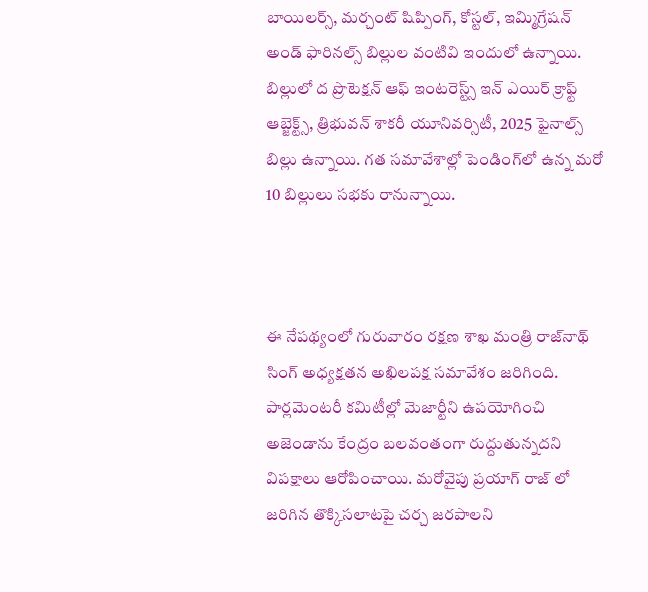బాయిలర్స్, మర్చంట్ షిప్పింగ్, కోస్టల్, ఇమ్మిగ్రేషన్ అండ్ ఫారినల్స్ బిల్లుల వంటివి ఇందులో ఉన్నాయి. బిల్లులో ద ప్రొటెక్షన్ ఆఫ్ ఇంటరెస్ట్స్ ఇన్ ఎయిర్ క్రాఫ్ట్ ఆబ్జెక్ట్స్, త్రిభువన్ శాకరీ యూనివర్సిటీ, 2025 ఫైనాల్స్ బిల్లు ఉన్నాయి. గత సమావేశాల్లో పెండింగ్‌లో ఉన్న మరో 10 బిల్లులు సభకు రానున్నాయి.



ఈ నేపథ్యంలో గురువారం రక్షణ శాఖ మంత్రి రాజ్‌నాథ్‌ సింగ్‌ అధ్యక్షతన అఖిలపక్ష సమావేశం జరిగింది. పార్లమెంటరీ కమిటీల్లో మెజార్టీని ఉపయోగించి అజెండాను కేంద్రం బలవంతంగా రుద్దుతున్నదని విపక్షాలు ఆరోపించాయి. మరోవైపు ప్రయాగ్ రాజ్ లో జరిగిన తొక్కిసలాటపై చర్చ జరపాలని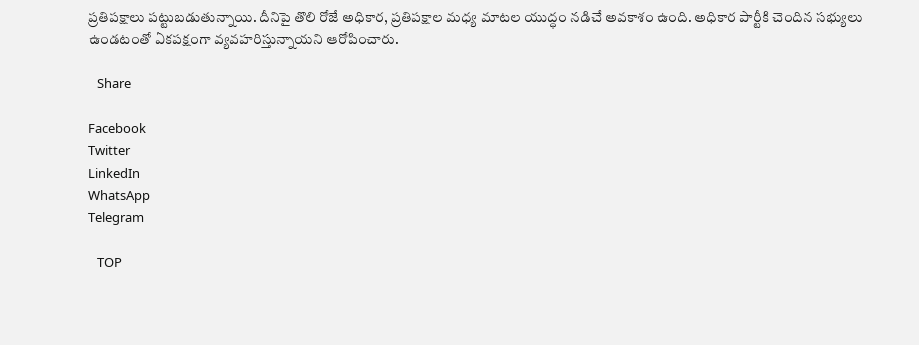ప్రతిపక్షాలు పట్టుబడుతున్నాయి. దీనిపై తొలి రోజే అధికార, ప్రతిపక్షాల మధ్య మాటల యుద్ధం నడిచే అవకాశం ఉంది. అధికార పార్టీకి చెందిన సభ్యులు ఉండటంతో ఏకపక్షంగా వ్యవహరిస్తున్నాయని ఆరోపించారు.

   Share

Facebook
Twitter
LinkedIn
WhatsApp
Telegram

   TOP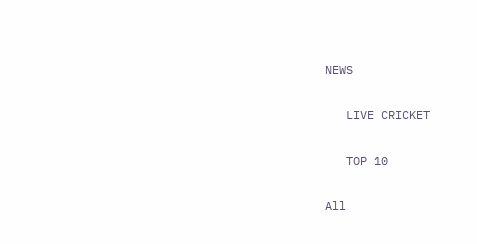NEWS

   LIVE CRICKET

   TOP 10

All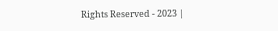Rights Reserved - 2023 |